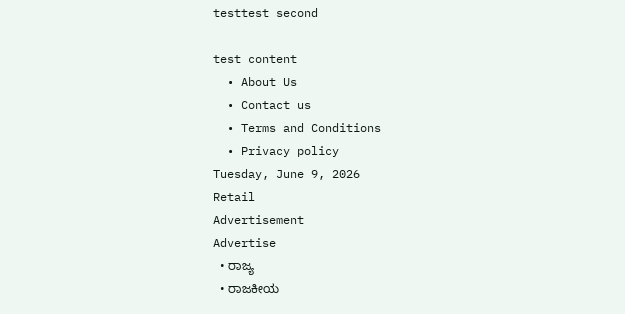testtest second

test content
  • About Us
  • Contact us
  • Terms and Conditions
  • Privacy policy
Tuesday, June 9, 2026
Retail
Advertisement
Advertise
  • ರಾಜ್ಯ
  • ರಾಜಕೀಯ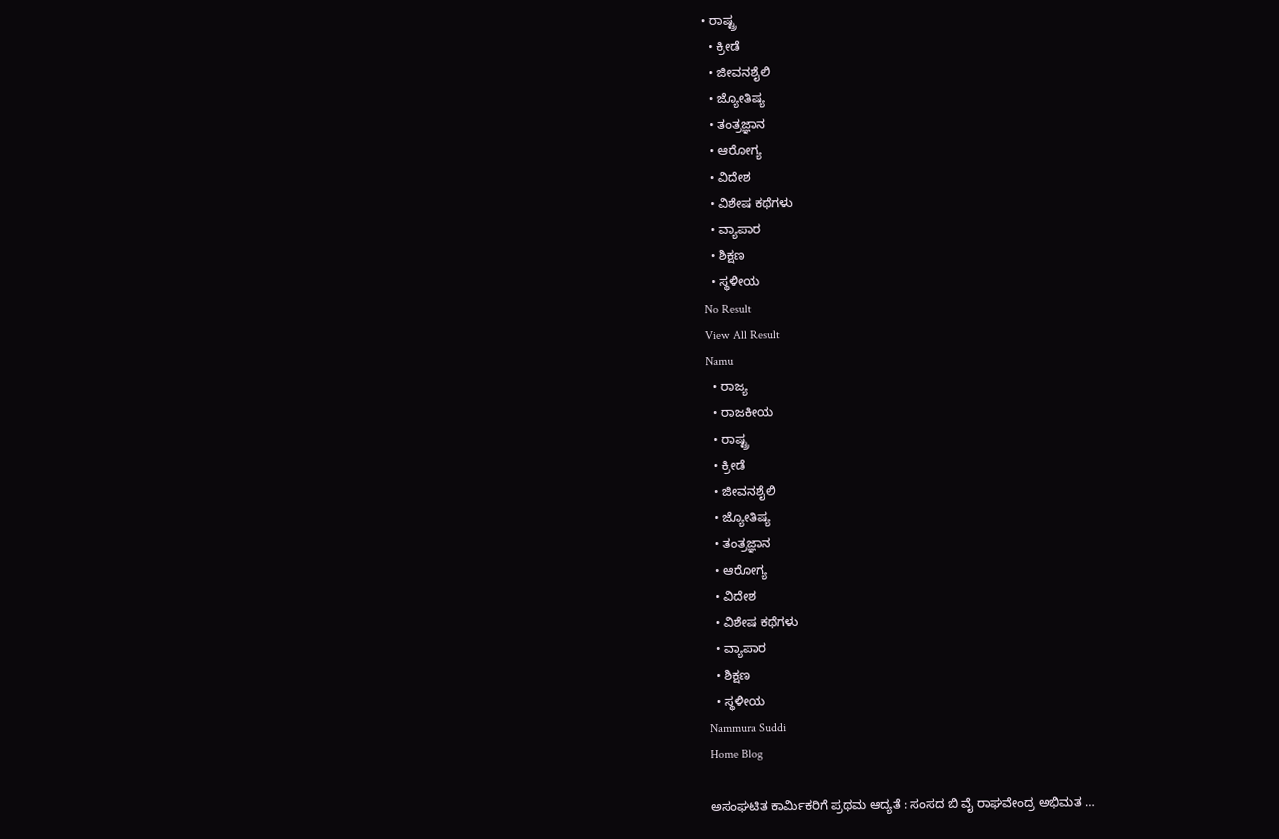• ರಾಷ್ಟ್ರ
  • ಕ್ರೀಡೆ
  • ಜೀವನಶೈಲಿ
  • ಜ್ಯೋತಿಷ್ಯ
  • ತಂತ್ರಜ್ಞಾನ
  • ಆರೋಗ್ಯ
  • ವಿದೇಶ
  • ವಿಶೇಷ ಕಥೆಗಳು
  • ವ್ಯಾಪಾರ
  • ಶಿಕ್ಷಣ
  • ಸ್ಥಳೀಯ
No Result
View All Result
Namu
  • ರಾಜ್ಯ
  • ರಾಜಕೀಯ
  • ರಾಷ್ಟ್ರ
  • ಕ್ರೀಡೆ
  • ಜೀವನಶೈಲಿ
  • ಜ್ಯೋತಿಷ್ಯ
  • ತಂತ್ರಜ್ಞಾನ
  • ಆರೋಗ್ಯ
  • ವಿದೇಶ
  • ವಿಶೇಷ ಕಥೆಗಳು
  • ವ್ಯಾಪಾರ
  • ಶಿಕ್ಷಣ
  • ಸ್ಥಳೀಯ
Nammura Suddi
Home Blog

ಅಸಂಘಟಿತ ಕಾರ್ಮಿಕರಿಗೆ ಪ್ರಥಮ ಆದ್ಯತೆ : ಸಂಸದ ಬಿ ವೈ ರಾಘವೇಂದ್ರ ಅಭಿಮತ …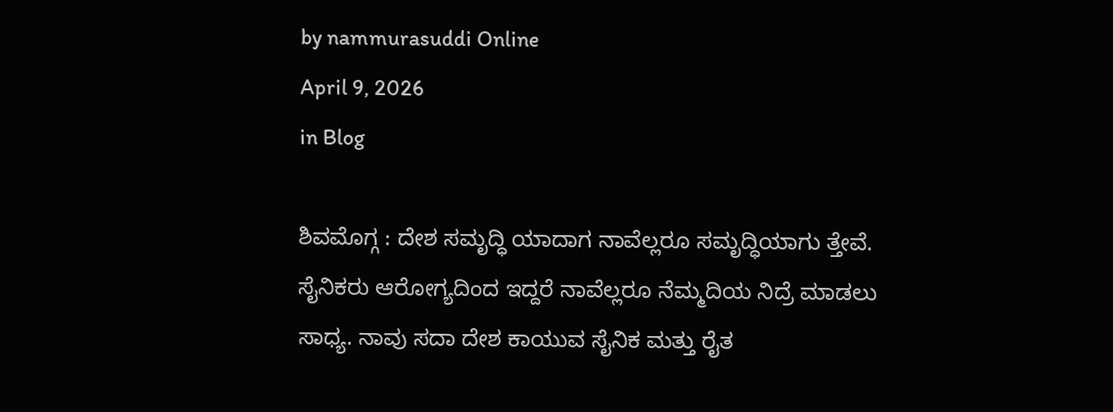by nammurasuddi Online
April 9, 2026
in Blog

ಶಿವಮೊಗ್ಗ : ದೇಶ ಸಮೃದ್ಧಿ ಯಾದಾಗ ನಾವೆಲ್ಲರೂ ಸಮೃದ್ಧಿಯಾಗು ತ್ತೇವೆ. ಸೈನಿಕರು ಆರೋಗ್ಯದಿಂದ ಇದ್ದರೆ ನಾವೆಲ್ಲರೂ ನೆಮ್ಮದಿಯ ನಿದ್ರೆ ಮಾಡಲು ಸಾಧ್ಯ. ನಾವು ಸದಾ ದೇಶ ಕಾಯುವ ಸೈನಿಕ ಮತ್ತು ರೈತ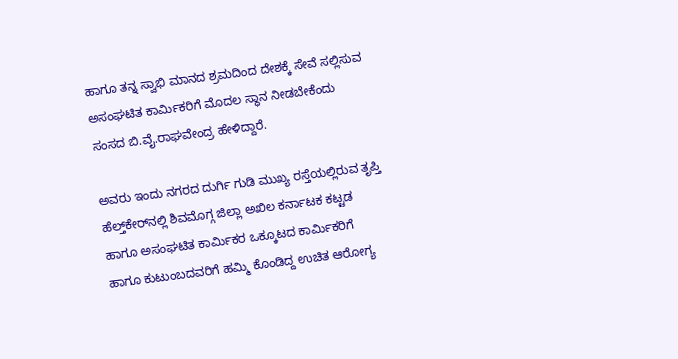ಹಾಗೂ ತನ್ನ ಸ್ವಾಭಿ ಮಾನದ ಶ್ರಮದಿಂದ ದೇಶಕ್ಕೆ ಸೇವೆ ಸಲ್ಲಿಸುವ ಅಸಂಘಟಿತ ಕಾರ್ಮಿಕರಿಗೆ ಮೊದಲ ಸ್ಥಾನ ನೀಡಬೇಕೆಂದು ಸಂಸದ ಬಿ.ವೈ.ರಾಘವೇಂದ್ರ ಹೇಳಿದ್ದಾರೆ.

ಅವರು ಇಂದು ನಗರದ ದುರ್ಗಿ ಗುಡಿ ಮುಖ್ಯ ರಸ್ತೆಯಲ್ಲಿರುವ ತೃಪ್ತಿ ಹೆಲ್ತ್‌ಕೇರ್‌ನಲ್ಲಿ ಶಿವಮೊಗ್ಗ ಜಿಲ್ಲಾ ಅಖಿಲ ಕರ್ನಾಟಕ ಕಟ್ಟಡ ಹಾಗೂ ಅಸಂಘಟಿತ ಕಾರ್ಮಿಕರ ಒಕ್ಕೂಟದ ಕಾರ್ಮಿಕರಿಗೆ ಹಾಗೂ ಕುಟುಂಬದವರಿಗೆ ಹಮ್ಮಿ ಕೊಂಡಿದ್ದ ಉಚಿತ ಆರೋಗ್ಯ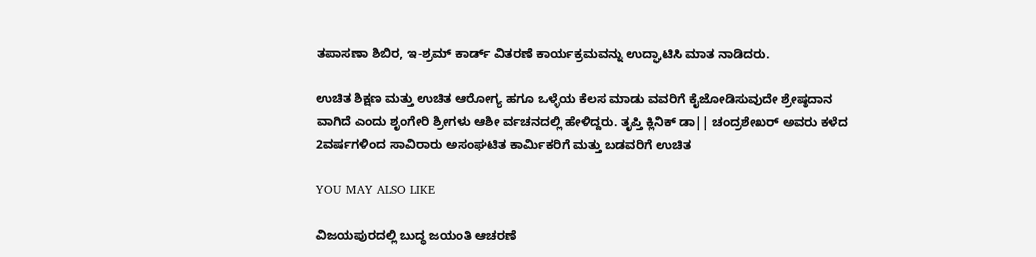ತಪಾಸಣಾ ಶಿಬಿರ, ಇ-ಶ್ರಮ್ ಕಾರ್ಡ್ ವಿತರಣೆ ಕಾರ್ಯಕ್ರಮವನ್ನು ಉದ್ಘಾಟಿಸಿ ಮಾತ ನಾಡಿದರು.

ಉಚಿತ ಶಿಕ್ಷಣ ಮತ್ತು ಉಚಿತ ಆರೋಗ್ಯ ಹಗೂ ಒಳ್ಳೆಯ ಕೆಲಸ ಮಾಡು ವವರಿಗೆ ಕೈಜೋಡಿಸುವುದೇ ಶ್ರೇಷ್ಠದಾನ ವಾಗಿದೆ ಎಂದು ಶೃಂಗೇರಿ ಶ್ರೀಗಳು ಆಶೀ ರ್ವಚನದಲ್ಲಿ ಹೇಳಿದ್ದರು. ತೃಪ್ತಿ ಕ್ಲಿನಿಕ್‌ ಡಾ|| ಚಂದ್ರಶೇಖರ್ ಅವರು ಕಳೆದ 2ವರ್ಷಗಳಿಂದ ಸಾವಿರಾರು ಅಸಂಘಟಿತ ಕಾರ್ಮಿಕರಿಗೆ ಮತ್ತು ಬಡವರಿಗೆ ಉಚಿತ

YOU MAY ALSO LIKE

ವಿಜಯಪುರದಲ್ಲಿ ಬುದ್ಧ ಜಯಂತಿ ಆಚರಣೆ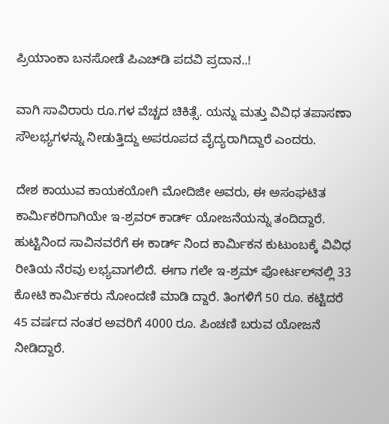ಪ್ರಿಯಾಂಕಾ ಬನಸೋಡೆ ಪಿಎಚ್‌ಡಿ ಪದವಿ ಪ್ರದಾನ..!

ವಾಗಿ ಸಾವಿರಾರು ರೂ.ಗಳ ವೆಚ್ಚದ ಚಿಕಿತ್ಸೆ. ಯನ್ನು ಮತ್ತು ವಿವಿಧ ತಪಾಸಣಾ ಸೌಲಭ್ಯಗಳನ್ನು ನೀಡುತ್ತಿದ್ದು ಅಪರೂಪದ ವೈದ್ಯರಾಗಿದ್ದಾರೆ ಎಂದರು.

ದೇಶ ಕಾಯುವ ಕಾಯಕಯೋಗಿ ಮೋದಿಜೀ ಅವರು, ಈ ಅಸಂಘಟಿತ ಕಾರ್ಮಿಕರಿಗಾಗಿಯೇ ಇ-ಶ್ರವರ್ ಕಾರ್ಡ್ ಯೋಜನೆಯನ್ನು ತಂದಿದ್ದಾರೆ. ಹುಟ್ಟಿನಿಂದ ಸಾವಿನವರೆಗೆ ಈ ಕಾರ್ಡ್ ನಿಂದ ಕಾರ್ಮಿಕನ ಕುಟುಂಬಕ್ಕೆ ವಿವಿಧ ರೀತಿಯ ನೆರವು ಲಭ್ಯವಾಗಲಿದೆ. ಈಗಾ ಗಲೇ ಇ-ಶ್ರಮ್ ಪೋರ್ಟಲ್‌ನಲ್ಲಿ 33 ಕೋಟಿ ಕಾರ್ಮಿಕರು ನೋಂದಣಿ ಮಾಡಿ ದ್ದಾರೆ. ತಿಂಗಳಿಗೆ 50 ರೂ. ಕಟ್ಟಿದರೆ 45 ವರ್ಷದ ನಂತರ ಅವರಿಗೆ 4000 ರೂ. ಪಿಂಚಣಿ ಬರುವ ಯೋಜನೆ ನೀಡಿದ್ದಾರೆ.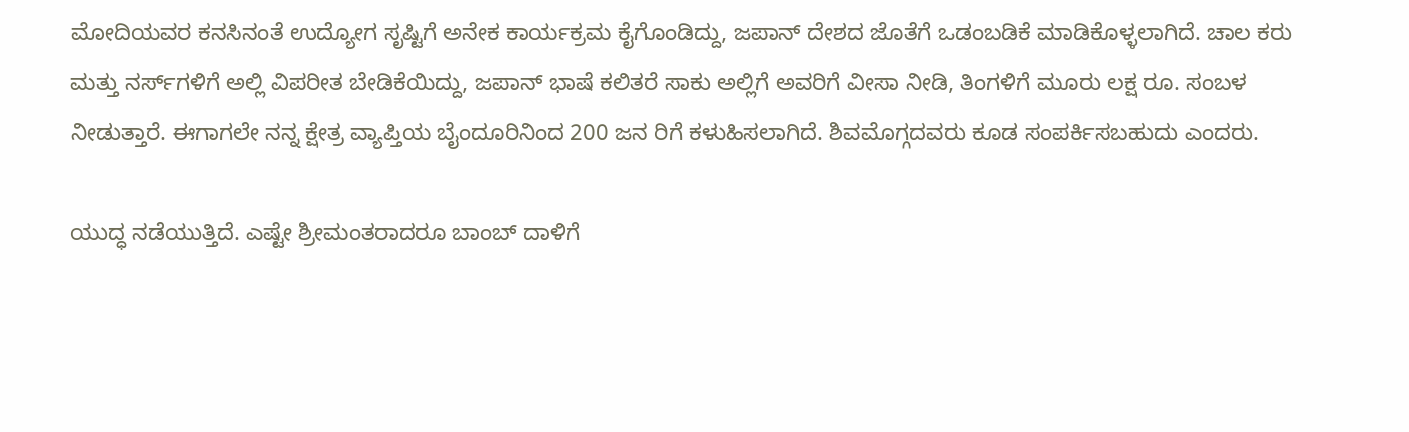ಮೋದಿಯವರ ಕನಸಿನಂತೆ ಉದ್ಯೋಗ ಸೃಷ್ಟಿಗೆ ಅನೇಕ ಕಾರ್ಯಕ್ರಮ ಕೈಗೊಂಡಿದ್ದು, ಜಪಾನ್ ದೇಶದ ಜೊತೆಗೆ ಒಡಂಬಡಿಕೆ ಮಾಡಿಕೊಳ್ಳಲಾಗಿದೆ. ಚಾಲ ಕರು ಮತ್ತು ನರ್ಸ್‌ಗಳಿಗೆ ಅಲ್ಲಿ ವಿಪರೀತ ಬೇಡಿಕೆಯಿದ್ದು, ಜಪಾನ್ ಭಾಷೆ ಕಲಿತರೆ ಸಾಕು ಅಲ್ಲಿಗೆ ಅವರಿಗೆ ವೀಸಾ ನೀಡಿ, ತಿಂಗಳಿಗೆ ಮೂರು ಲಕ್ಷ ರೂ. ಸಂಬಳ ನೀಡುತ್ತಾರೆ. ಈಗಾಗಲೇ ನನ್ನ ಕ್ಷೇತ್ರ ವ್ಯಾಪ್ತಿಯ ಬೈಂದೂರಿನಿಂದ 200 ಜನ ರಿಗೆ ಕಳುಹಿಸಲಾಗಿದೆ. ಶಿವಮೊಗ್ಗದವರು ಕೂಡ ಸಂಪರ್ಕಿಸಬಹುದು ಎಂದರು.

ಯುದ್ಧ ನಡೆಯುತ್ತಿದೆ. ಎಷ್ಟೇ ಶ್ರೀಮಂತರಾದರೂ ಬಾಂಬ್ ದಾಳಿಗೆ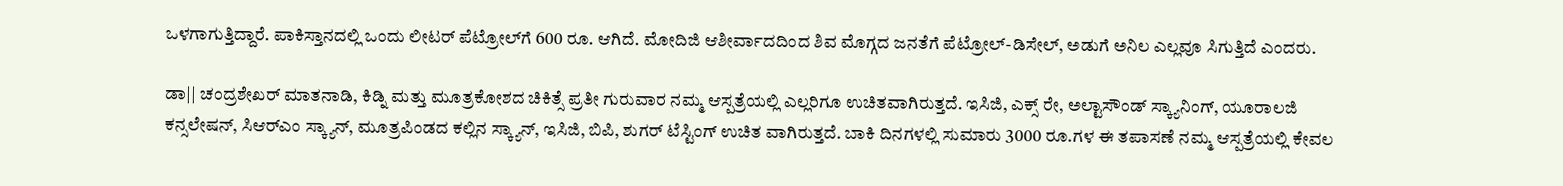ಒಳಗಾಗುತ್ತಿದ್ದಾರೆ. ಪಾಕಿಸ್ತಾನದಲ್ಲಿ ಒಂದು ಲೀಟರ್ ಪೆಟ್ರೋಲ್‌ಗೆ 600 ರೂ. ಆಗಿದೆ. ಮೋದಿಜಿ ಆಶೀರ್ವಾದದಿಂದ ಶಿವ ಮೊಗ್ಗದ ಜನತೆಗೆ ಪೆಟ್ರೋಲ್-ಡಿಸೇಲ್, ಅಡುಗೆ ಅನಿಲ ಎಲ್ಲವೂ ಸಿಗುತ್ತಿದೆ ಎಂದರು.

ಡಾ|| ಚಂದ್ರಶೇಖರ್ ಮಾತನಾಡಿ, ಕಿಡ್ನಿ ಮತ್ತು ಮೂತ್ರಕೋಶದ ಚಿಕಿತ್ಸೆ ಪ್ರತೀ ಗುರುವಾರ ನಮ್ಮ ಆಸ್ಪತ್ರೆಯಲ್ಲಿ ಎಲ್ಲರಿಗೂ ಉಚಿತವಾಗಿರುತ್ತದೆ. ಇಸಿಜಿ, ಎಕ್ಸ್ ರೇ, ಅಲ್ಟಾಸೌಂಡ್ ಸ್ಕ್ಯಾನಿಂಗ್, ಯೂರಾಲಜಿ ಕನ್ಸಲೇಷನ್, ಸಿಆರ್‌ಎಂ ಸ್ಕ್ಯಾನ್, ಮೂತ್ರಪಿಂಡದ ಕಲ್ಲಿನ ಸ್ಕ್ಯಾನ್, ಇಸಿಜಿ, ಬಿಪಿ, ಶುಗರ್ ಟೆಸ್ಟಿಂಗ್ ಉಚಿತ ವಾಗಿರುತ್ತದೆ. ಬಾಕಿ ದಿನಗಳಲ್ಲಿ ಸುಮಾರು 3000 ರೂ.ಗಳ ಈ ತಪಾಸಣೆ ನಮ್ಮ ಆಸ್ಪತ್ರೆಯಲ್ಲಿ ಕೇವಲ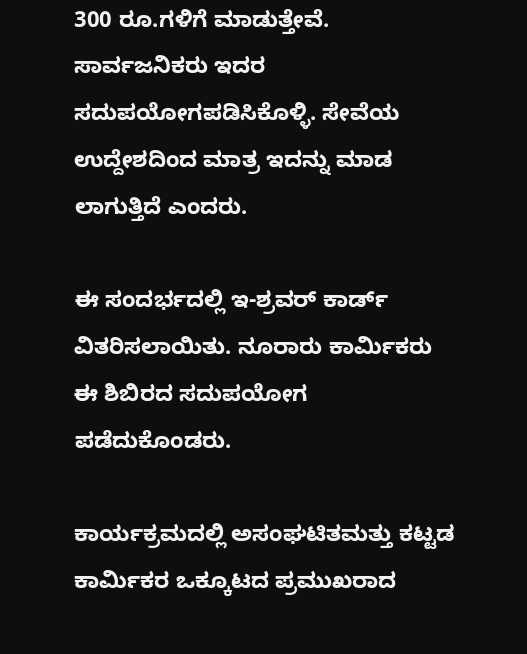300 ರೂ.ಗಳಿಗೆ ಮಾಡುತ್ತೇವೆ. ಸಾರ್ವಜನಿಕರು ಇದರ ಸದುಪಯೋಗಪಡಿಸಿಕೊಳ್ಳಿ. ಸೇವೆಯ ಉದ್ದೇಶದಿಂದ ಮಾತ್ರ ಇದನ್ನು ಮಾಡ ಲಾಗುತ್ತಿದೆ ಎಂದರು.

ಈ ಸಂದರ್ಭದಲ್ಲಿ ಇ-ಶ್ರವರ್ ಕಾರ್ಡ್ ವಿತರಿಸಲಾಯಿತು. ನೂರಾರು ಕಾರ್ಮಿಕರು ಈ ಶಿಬಿರದ ಸದುಪಯೋಗ ಪಡೆದುಕೊಂಡರು.

ಕಾರ್ಯಕ್ರಮದಲ್ಲಿ ಅಸಂಘಟಿತಮತ್ತು ಕಟ್ಟಡ ಕಾರ್ಮಿಕರ ಒಕ್ಕೂಟದ ಪ್ರಮುಖರಾದ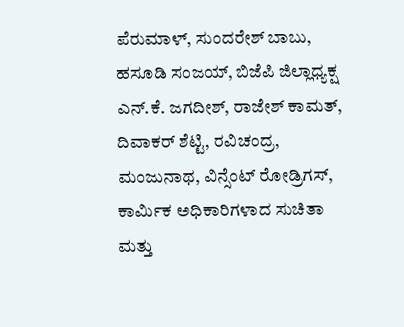ಪೆರುಮಾಳ್, ಸುಂದರೇಶ್ ಬಾಬು, ಹಸೂಡಿ ಸಂಜಯ್, ಬಿಜೆಪಿ ಜಿಲ್ಲಾಧ್ಯಕ್ಷ ಎನ್.ಕೆ. ಜಗದೀಶ್, ರಾಜೇಶ್ ಕಾಮತ್, ದಿವಾಕರ್ ಶೆಟ್ಟಿ, ರವಿಚಂದ್ರ, ಮಂಜುನಾಥ, ವಿನ್ಸೆಂಟ್ ರೋಡ್ರಿಗಸ್, ಕಾರ್ಮಿಕ ಅಧಿಕಾರಿಗಳಾದ ಸುಚಿತಾ ಮತ್ತು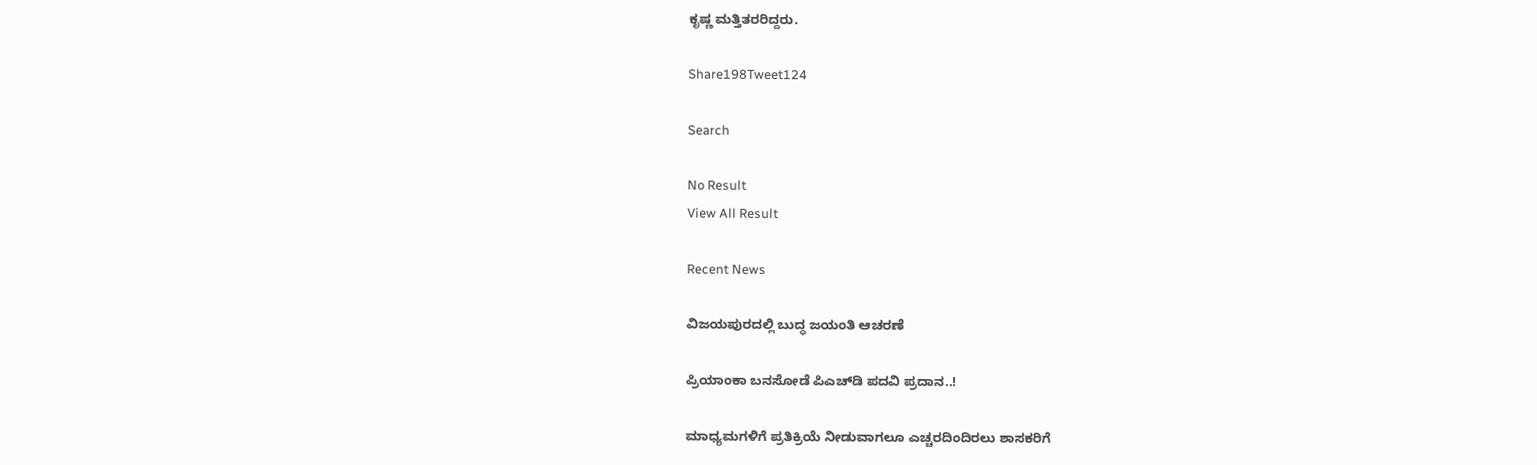ಕೃಷ್ಣ ಮತ್ತಿತರರಿದ್ದರು.

Share198Tweet124

Search

No Result
View All Result

Recent News

ವಿಜಯಪುರದಲ್ಲಿ ಬುದ್ಧ ಜಯಂತಿ ಆಚರಣೆ

ಪ್ರಿಯಾಂಕಾ ಬನಸೋಡೆ ಪಿಎಚ್‌ಡಿ ಪದವಿ ಪ್ರದಾನ..!

ಮಾಧ್ಯಮಗಳಿಗೆ ಪ್ರತಿಕ್ರಿಯೆ ನೀಡುವಾಗಲೂ ಎಚ್ಚರದಿಂದಿರಲು ಶಾಸಕರಿಗೆ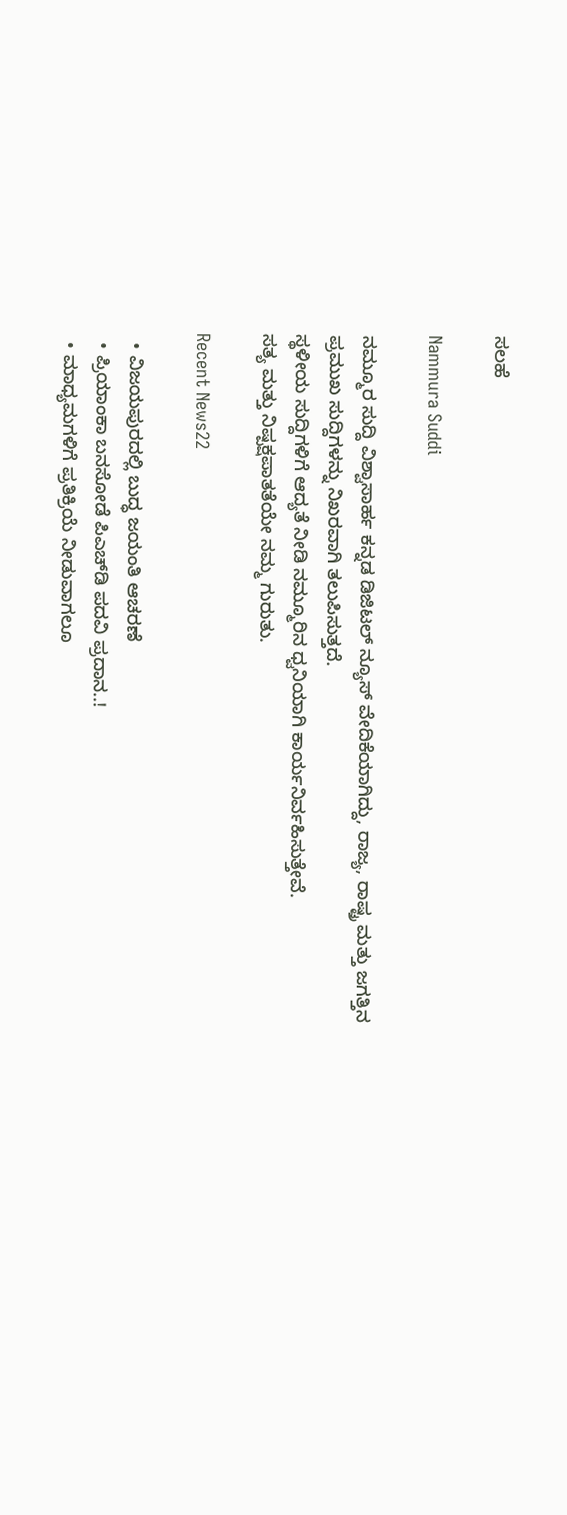ಸಲಹೆ

Nammura Suddi

ನಮ್ಮೂರ ಸುದ್ದಿ ವಿಶ್ವಾಸಾರ್ಹ ಕನ್ನಡ ಡಿಜಿಟಲ್ ನ್ಯೂಸ್ ವೇದಿಕೆಯಾಗಿದ್ದು, ರಾಜ್ಯ, ರಾಷ್ಟ್ರ ಮತ್ತು ಜಗತ್ತಿನ ಪ್ರಮುಖ ಸುದ್ದಿಗಳನ್ನು ನಿಖರವಾಗಿ ತಲುಪಿಸುತ್ತದೆ.
ಸ್ಥಳೀಯ ಸುದ್ದಿಗಳಿಗೆ ಆದ್ಯತೆ ನೀಡಿ ನಮ್ಮೂರಿನ ಧ್ವನಿಯಾಗಿ ಕಾರ್ಯನಿರ್ವಹಿಸುತ್ತೇವೆ.
ಸತ್ಯ ಮತ್ತು ನಿಷ್ಪಕ್ಷಪಾತತೆಯೇ ನಮ್ಮ ಗುರುತು.

Recent News22

  • ವಿಜಯಪುರದಲ್ಲಿ ಬುದ್ಧ ಜಯಂತಿ ಆಚರಣೆ
  • ಪ್ರಿಯಾಂಕಾ ಬನಸೋಡೆ ಪಿಎಚ್‌ಡಿ ಪದವಿ ಪ್ರದಾನ..!
  • ಮಾಧ್ಯಮಗಳಿಗೆ ಪ್ರತಿಕ್ರಿಯೆ ನೀಡುವಾಗಲೂ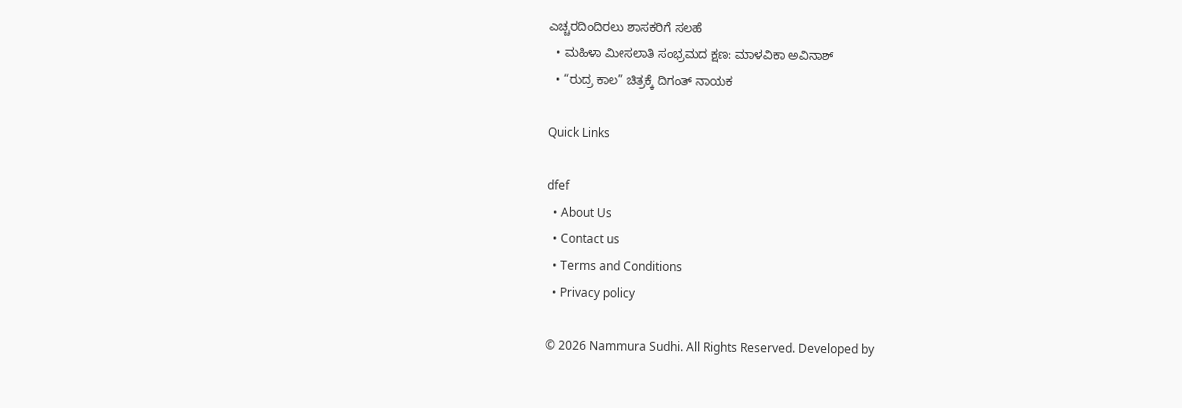ಎಚ್ಚರದಿಂದಿರಲು ಶಾಸಕರಿಗೆ ಸಲಹೆ
  • ಮಹಿಳಾ ಮೀಸಲಾತಿ ಸಂಭ್ರಮದ ಕ್ಷಣ: ಮಾಳವಿಕಾ ಅವಿನಾಶ್
  • “ರುದ್ರ ಕಾಲ” ಚಿತ್ರಕ್ಕೆ ದಿಗಂತ್ ನಾಯಕ ‌ ‌‌‌

Quick Links

dfef
  • About Us
  • Contact us
  • Terms and Conditions
  • Privacy policy

© 2026 Nammura Sudhi. All Rights Reserved. Developed by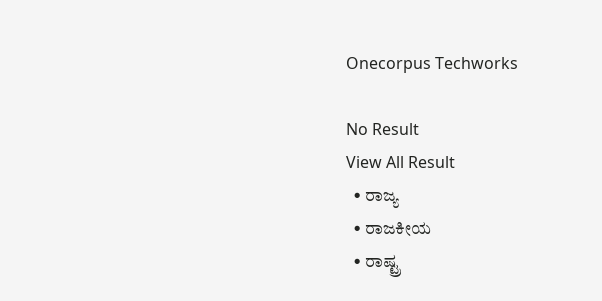Onecorpus Techworks

No Result
View All Result
  • ರಾಜ್ಯ
  • ರಾಜಕೀಯ
  • ರಾಷ್ಟ್ರ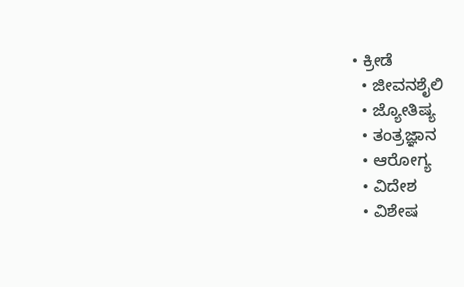• ಕ್ರೀಡೆ
  • ಜೀವನಶೈಲಿ
  • ಜ್ಯೋತಿಷ್ಯ
  • ತಂತ್ರಜ್ಞಾನ
  • ಆರೋಗ್ಯ
  • ವಿದೇಶ
  • ವಿಶೇಷ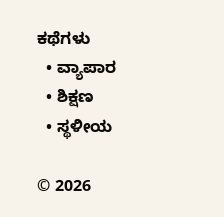ಕಥೆಗಳು
  • ವ್ಯಾಪಾರ
  • ಶಿಕ್ಷಣ
  • ಸ್ಥಳೀಯ

© 2026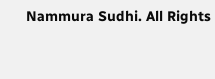Nammura Sudhi. All Rights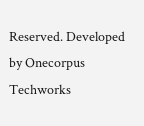Reserved. Developed by Onecorpus Techworks